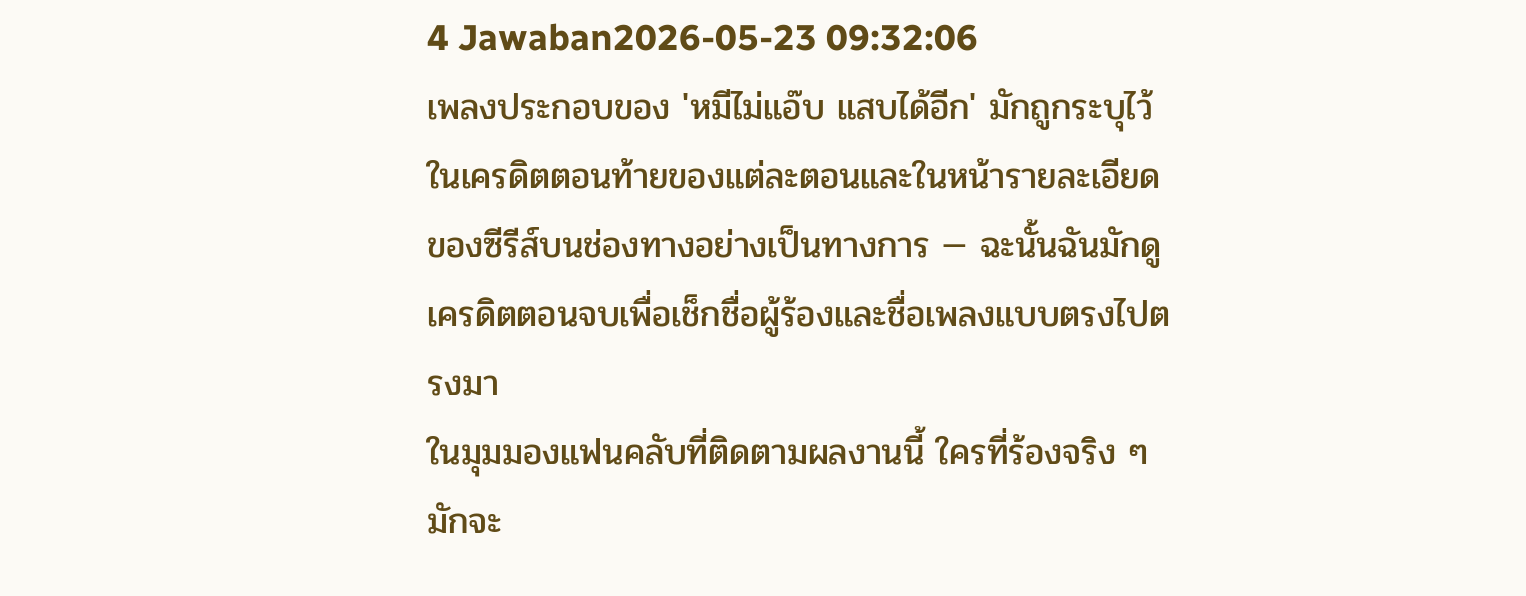4 Jawaban2026-05-23 09:32:06
เพลงประกอบของ 'หมีไม่แอ๊บ แสบได้อีก' มักถูกระบุไว้ในเครดิตตอนท้ายของแต่ละตอนและในหน้ารายละเอียดของซีรีส์บนช่องทางอย่างเป็นทางการ — ฉะนั้นฉันมักดูเครดิตตอนจบเพื่อเช็กชื่อผู้ร้องและชื่อเพลงแบบตรงไปตรงมา
ในมุมมองแฟนคลับที่ติดตามผลงานนี้ ใครที่ร้องจริง ๆ มักจะ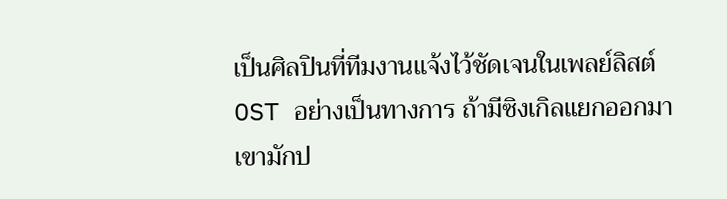เป็นศิลปินที่ทีมงานแจ้งไว้ชัดเจนในเพลย์ลิสต์ OST อย่างเป็นทางการ ถ้ามีซิงเกิลแยกออกมา เขามักป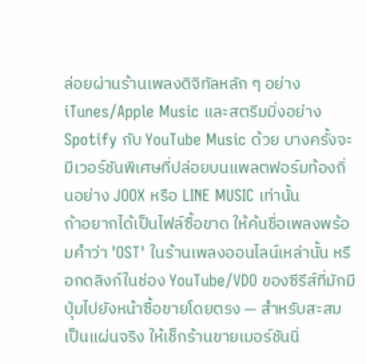ล่อยผ่านร้านเพลงดิจิทัลหลัก ๆ อย่าง iTunes/Apple Music และสตรีมมิ่งอย่าง Spotify กับ YouTube Music ด้วย บางครั้งจะมีเวอร์ชันพิเศษที่ปล่อยบนแพลตฟอร์มท้องถิ่นอย่าง JOOX หรือ LINE MUSIC เท่านั้น
ถ้าอยากได้เป็นไฟล์ซื้อขาด ให้ค้นชื่อเพลงพร้อมคำว่า 'OST' ในร้านเพลงออนไลน์เหล่านั้น หรือกดลิงก์ในช่อง YouTube/VDO ของซีรีส์ที่มักมีปุ่มไปยังหน้าซื้อขายโดยตรง — สำหรับสะสมเป็นแผ่นจริง ให้เช็กร้านขายเมอร์ชันนิ่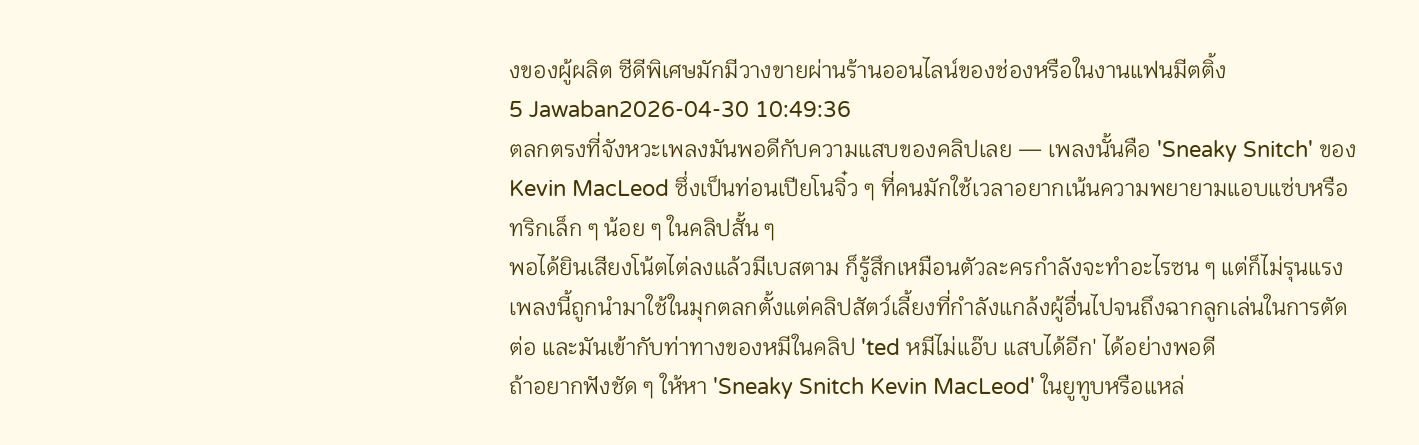งของผู้ผลิต ซีดีพิเศษมักมีวางขายผ่านร้านออนไลน์ของช่องหรือในงานแฟนมีตติ้ง
5 Jawaban2026-04-30 10:49:36
ตลกตรงที่จังหวะเพลงมันพอดีกับความแสบของคลิปเลย — เพลงนั้นคือ 'Sneaky Snitch' ของ Kevin MacLeod ซึ่งเป็นท่อนเปียโนจิ๋ว ๆ ที่คนมักใช้เวลาอยากเน้นความพยายามแอบแซ่บหรือทริกเล็ก ๆ น้อย ๆ ในคลิปสั้น ๆ
พอได้ยินเสียงโน้ตไต่ลงแล้วมีเบสตาม ก็รู้สึกเหมือนตัวละครกำลังจะทำอะไรซน ๆ แต่ก็ไม่รุนแรง เพลงนี้ถูกนำมาใช้ในมุกตลกตั้งแต่คลิปสัตว์เลี้ยงที่กำลังแกล้งผู้อื่นไปจนถึงฉากลูกเล่นในการตัดต่อ และมันเข้ากับท่าทางของหมีในคลิป 'ted หมีไม่แอ๊บ แสบได้อีก' ได้อย่างพอดี
ถ้าอยากฟังชัด ๆ ให้หา 'Sneaky Snitch Kevin MacLeod' ในยูทูบหรือแหล่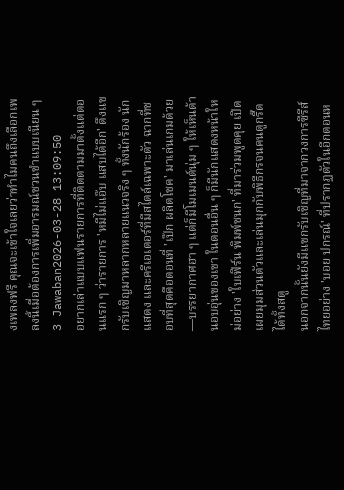งเพลงฟรี คุณจะเข้าใจเลยว่าทำไมคนถึงเลือกเพลงนี้เมื่อต้องการเพิ่มอารมณ์ชวนขำแบบเนียน ๆ
3 Jawaban2026-03-28 13:09:50
อยากเล่าแบบแฟนรายการที่ติดตามมาตั้งแต่ตอนแรก ๆ ว่ารายการ 'หมีไม่แอ๊บ แสบได้อีก' ดึงแขกรับเชิญมาหลากหลายแนวจริง ๆ ทั้งนักร้อง นักแสดง และครีเอเตอร์ที่มีสไตล์เฉพาะตัว ฉากที่ชอบที่สุดคือตอนที่ 'เป๊ก ผลิตโชค' มาเล่นเกมด้วย—บรรยากาศฮา ๆ แต่ก็มีโมเมนต์นุ่ม ๆ ให้เห็นด้านอบอุ่นของเขา ในตอนอื่น ๆ ก็มีนักแสดงหน้าใหม่อย่าง 'ใบเฟิร์น พิมพ์ชนก' ที่มาร่วมพูดคุย เปิดเผยมุมส่วนตัวและเล่นมุกกับพิธีกรจนคนดูกรี๊ดได้ทั้งสตู
นอกจากนั้นยังมีแขกรับเชิญที่มาจากวงการซีรีส์ไทยอย่าง 'บอย ปกรณ์' ที่ปรากฏตัวในอีกตอนห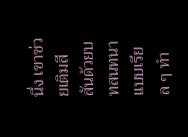นึ่ง เขาช่วยเติมสีสันด้วยบทสนทนาแบบเรียล ๆ ทำ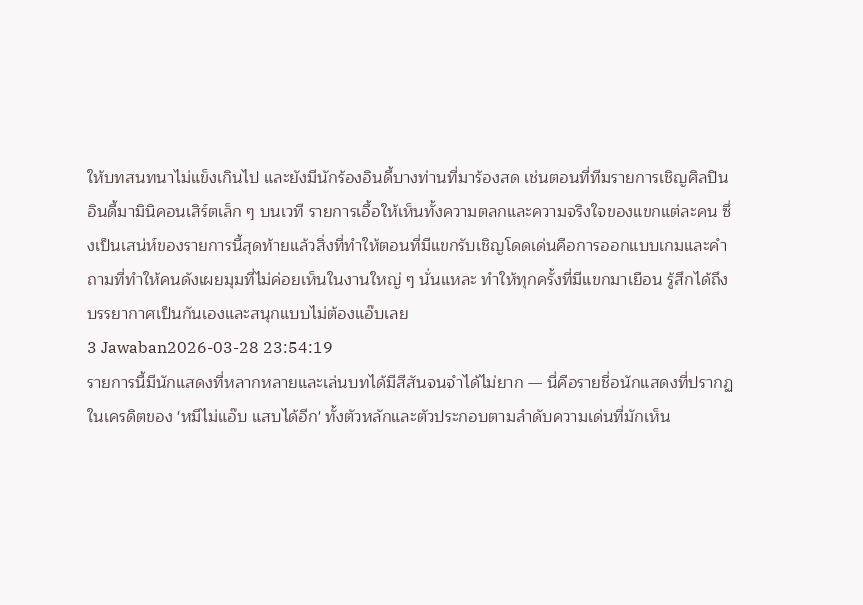ให้บทสนทนาไม่แข็งเกินไป และยังมีนักร้องอินดี้บางท่านที่มาร้องสด เช่นตอนที่ทีมรายการเชิญศิลปินอินดี้มามินิคอนเสิร์ตเล็ก ๆ บนเวที รายการเอื้อให้เห็นทั้งความตลกและความจริงใจของแขกแต่ละคน ซึ่งเป็นเสน่ห์ของรายการนี้สุดท้ายแล้วสิ่งที่ทำให้ตอนที่มีแขกรับเชิญโดดเด่นคือการออกแบบเกมและคำถามที่ทำให้คนดังเผยมุมที่ไม่ค่อยเห็นในงานใหญ่ ๆ นั่นแหละ ทำให้ทุกครั้งที่มีแขกมาเยือน รู้สึกได้ถึงบรรยากาศเป็นกันเองและสนุกแบบไม่ต้องแอ๊บเลย
3 Jawaban2026-03-28 23:54:19
รายการนี้มีนักแสดงที่หลากหลายและเล่นบทได้มีสีสันจนจำได้ไม่ยาก — นี่คือรายชื่อนักแสดงที่ปรากฏในเครดิตของ 'หมีไม่แอ๊บ แสบได้อีก' ทั้งตัวหลักและตัวประกอบตามลำดับความเด่นที่มักเห็น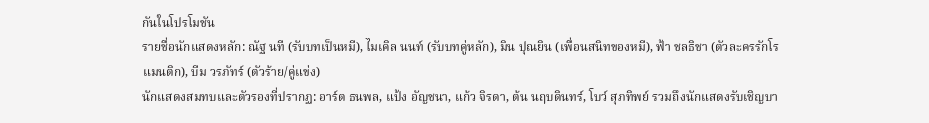กันในโปรโมชัน
รายชื่อนักแสดงหลัก: ณัฐ นที (รับบทเป็นหมี), ไมเคิล นนท์ (รับบทคู่หลัก), มิน ปุณยิน (เพื่อนสนิทของหมี), ฟ้า ชลธิชา (ตัวละครรักโรแมนติก), บีม วรภัทร์ (ตัวร้าย/คู่แข่ง)
นักแสดงสมทบและตัวรองที่ปรากฏ: อาร์ต ธนพล, แป้ง อัญชนา, แก้ว จิรดา, ต้น นฤบดินทร์, โบว์ สุภทิพย์ รวมถึงนักแสดงรับเชิญบา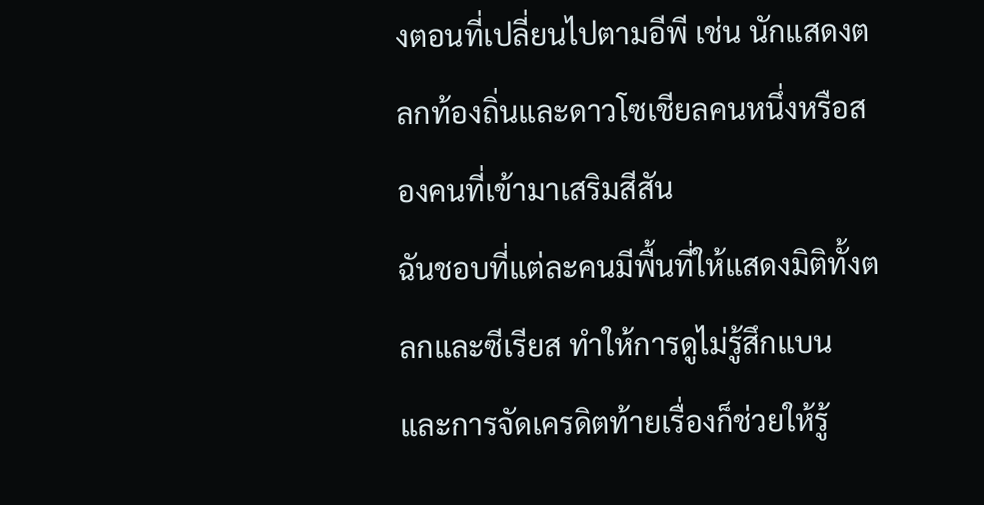งตอนที่เปลี่ยนไปตามอีพี เช่น นักแสดงตลกท้องถิ่นและดาวโซเชียลคนหนึ่งหรือสองคนที่เข้ามาเสริมสีสัน
ฉันชอบที่แต่ละคนมีพื้นที่ให้แสดงมิติทั้งตลกและซีเรียส ทำให้การดูไม่รู้สึกแบน และการจัดเครดิตท้ายเรื่องก็ช่วยให้รู้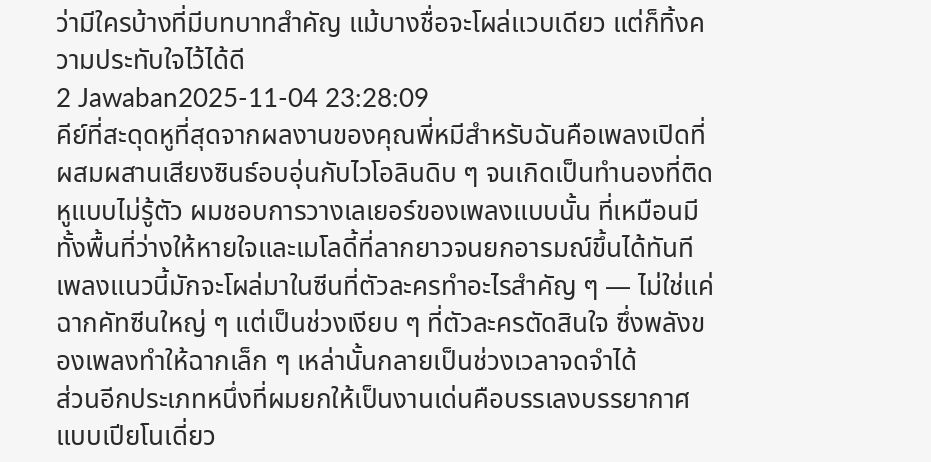ว่ามีใครบ้างที่มีบทบาทสำคัญ แม้บางชื่อจะโผล่แวบเดียว แต่ก็ทิ้งความประทับใจไว้ได้ดี
2 Jawaban2025-11-04 23:28:09
คีย์ที่สะดุดหูที่สุดจากผลงานของคุณพี่หมีสำหรับฉันคือเพลงเปิดที่ผสมผสานเสียงซินธ์อบอุ่นกับไวโอลินดิบ ๆ จนเกิดเป็นทำนองที่ติดหูแบบไม่รู้ตัว ผมชอบการวางเลเยอร์ของเพลงแบบนั้น ที่เหมือนมีทั้งพื้นที่ว่างให้หายใจและเมโลดี้ที่ลากยาวจนยกอารมณ์ขึ้นได้ทันที เพลงแนวนี้มักจะโผล่มาในซีนที่ตัวละครทำอะไรสำคัญ ๆ — ไม่ใช่แค่ฉากคัทซีนใหญ่ ๆ แต่เป็นช่วงเงียบ ๆ ที่ตัวละครตัดสินใจ ซึ่งพลังของเพลงทำให้ฉากเล็ก ๆ เหล่านั้นกลายเป็นช่วงเวลาจดจำได้
ส่วนอีกประเภทหนึ่งที่ผมยกให้เป็นงานเด่นคือบรรเลงบรรยากาศแบบเปียโนเดี่ยว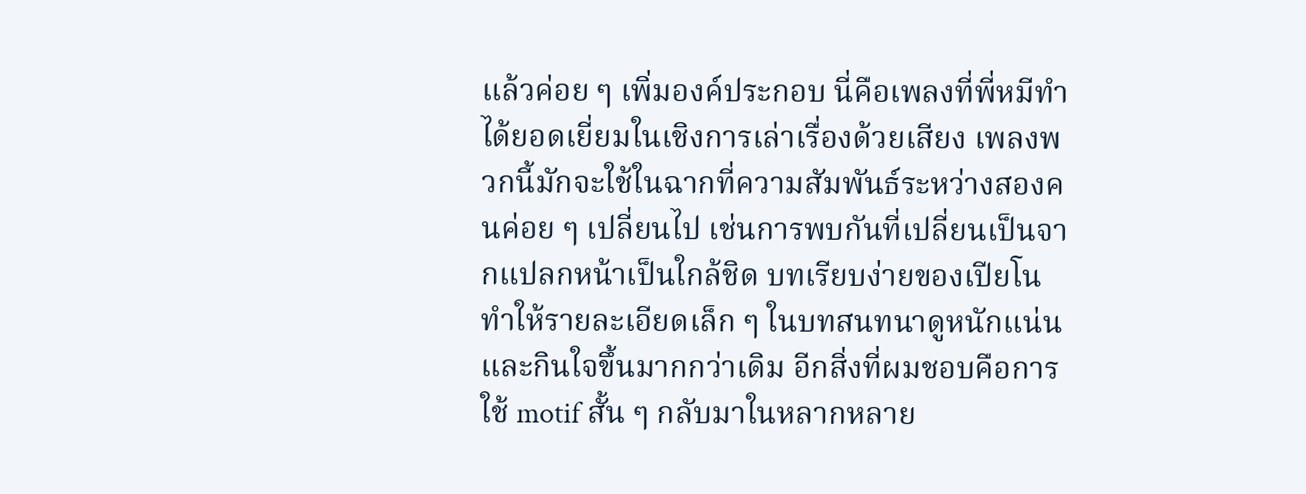แล้วค่อย ๆ เพิ่มองค์ประกอบ นี่คือเพลงที่พี่หมีทำได้ยอดเยี่ยมในเชิงการเล่าเรื่องด้วยเสียง เพลงพวกนี้มักจะใช้ในฉากที่ความสัมพันธ์ระหว่างสองคนค่อย ๆ เปลี่ยนไป เช่นการพบกันที่เปลี่ยนเป็นจากแปลกหน้าเป็นใกล้ชิด บทเรียบง่ายของเปียโนทำให้รายละเอียดเล็ก ๆ ในบทสนทนาดูหนักแน่นและกินใจขึ้นมากกว่าเดิม อีกสิ่งที่ผมชอบคือการใช้ motif สั้น ๆ กลับมาในหลากหลาย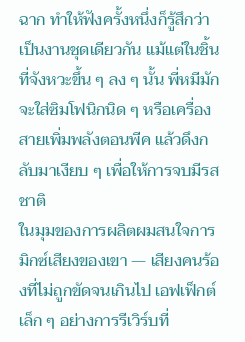ฉาก ทำให้ฟังครั้งหนึ่งก็รู้สึกว่าเป็นงานชุดเดียวกัน แม้แต่ในชิ้นที่จังหวะขึ้น ๆ ลง ๆ นั้น พี่หมีมักจะใส่ซิมโฟนิกนิด ๆ หรือเครื่องสายเพิ่มพลังตอนพีค แล้วดึงกลับมาเงียบ ๆ เพื่อให้การจบมีรสชาติ
ในมุมของการผลิตผมสนใจการมิกซ์เสียงของเขา — เสียงคนร้องที่ไม่ถูกขัดจนเกินไป เอฟเฟ็กต์เล็ก ๆ อย่างการรีเวิร์บที่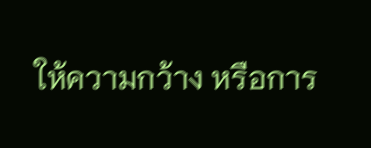ให้ความกว้าง หรือการ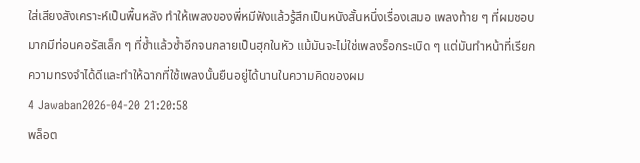ใส่เสียงสังเคราะห์เป็นพื้นหลัง ทำให้เพลงของพี่หมีฟังแล้วรู้สึกเป็นหนังสั้นหนึ่งเรื่องเสมอ เพลงท้าย ๆ ที่ผมชอบมากมีท่อนคอรัสเล็ก ๆ ที่ซ้ำแล้วซ้ำอีกจนกลายเป็นฮุกในหัว แม้มันจะไม่ใช่เพลงร็อกระเบิด ๆ แต่มันทำหน้าที่เรียกความทรงจำได้ดีและทำให้ฉากที่ใช้เพลงนั้นยืนอยู่ได้นานในความคิดของผม
4 Jawaban2026-04-20 21:20:58
พล็อต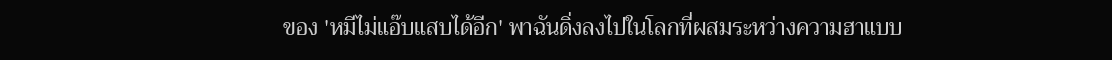ของ 'หมีไม่แอ๊บแสบได้อีก' พาฉันดิ่งลงไปในโลกที่ผสมระหว่างความฮาแบบ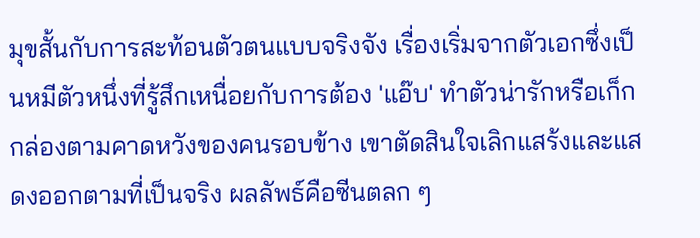มุขสั้นกับการสะท้อนตัวตนแบบจริงจัง เรื่องเริ่มจากตัวเอกซึ่งเป็นหมีตัวหนึ่งที่รู้สึกเหนื่อยกับการต้อง 'แอ๊บ' ทำตัวน่ารักหรือเก็กกล่องตามคาดหวังของคนรอบข้าง เขาตัดสินใจเลิกแสร้งและแสดงออกตามที่เป็นจริง ผลลัพธ์คือซีนตลก ๆ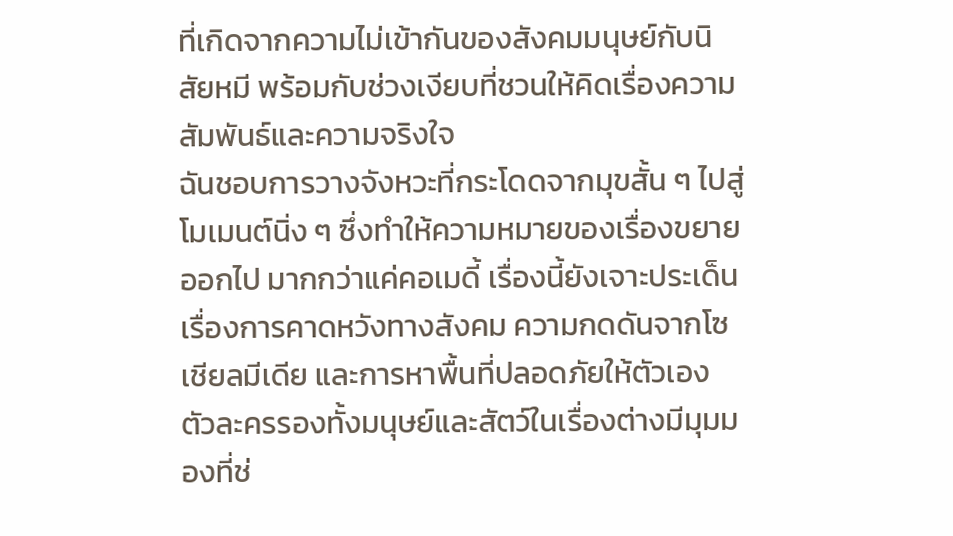ที่เกิดจากความไม่เข้ากันของสังคมมนุษย์กับนิสัยหมี พร้อมกับช่วงเงียบที่ชวนให้คิดเรื่องความสัมพันธ์และความจริงใจ
ฉันชอบการวางจังหวะที่กระโดดจากมุขสั้น ๆ ไปสู่โมเมนต์นิ่ง ๆ ซึ่งทำให้ความหมายของเรื่องขยายออกไป มากกว่าแค่คอเมดี้ เรื่องนี้ยังเจาะประเด็นเรื่องการคาดหวังทางสังคม ความกดดันจากโซเชียลมีเดีย และการหาพื้นที่ปลอดภัยให้ตัวเอง ตัวละครรองทั้งมนุษย์และสัตว์ในเรื่องต่างมีมุมมองที่ช่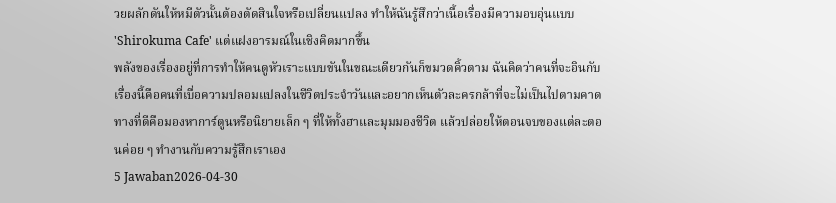วยผลักดันให้หมีตัวนั้นต้องตัดสินใจหรือเปลี่ยนแปลง ทำให้ฉันรู้สึกว่าเนื้อเรื่องมีความอบอุ่นแบบ 'Shirokuma Cafe' แต่แฝงอารมณ์ในเชิงคิดมากขึ้น
พลังของเรื่องอยู่ที่การทำให้คนดูหัวเราะแบบขันในขณะเดียวกันก็ขมวดคิ้วตาม ฉันคิดว่าคนที่จะอินกับเรื่องนี้คือคนที่เบื่อความปลอมแปลงในชีวิตประจำวันและอยากเห็นตัวละครกล้าที่จะไม่เป็นไปตามคาด ทางที่ดีคือมองหาการ์ตูนหรือนิยายเล็ก ๆ ที่ให้ทั้งฮาและมุมมองชีวิต แล้วปล่อยให้ตอนจบของแต่ละตอนค่อย ๆ ทำงานกับความรู้สึกเราเอง
5 Jawaban2026-04-30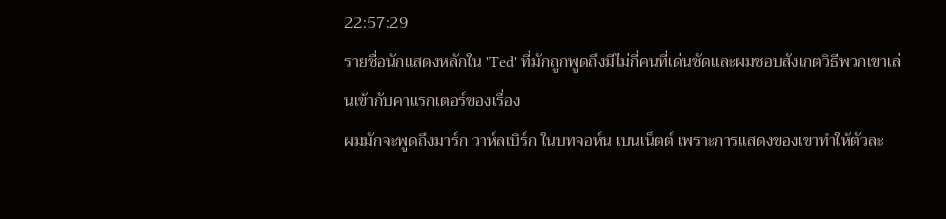22:57:29
รายชื่อนักแสดงหลักใน 'Ted' ที่มักถูกพูดถึงมีไม่กี่คนที่เด่นชัดและผมชอบสังเกตวิธีพวกเขาเล่นเข้ากับคาแรกเตอร์ของเรื่อง
ผมมักจะพูดถึงมาร์ก วาห์ลเบิร์ก ในบทจอห์น เบนเน็ตต์ เพราะการแสดงของเขาทำให้ตัวละ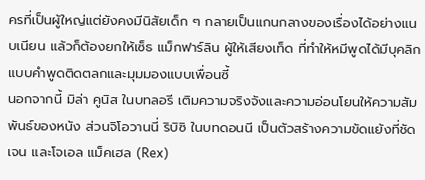ครที่เป็นผู้ใหญ่แต่ยังคงมีนิสัยเด็ก ๆ กลายเป็นแกนกลางของเรื่องได้อย่างแนบเนียน แล้วก็ต้องยกให้เซ็ธ แม็กฟาร์ลิน ผู้ให้เสียงเท็ด ที่ทำให้หมีพูดได้มีบุคลิกแบบคำพูดติดตลกและมุมมองแบบเพื่อนซี้
นอกจากนี้ มิล่า คูนิส ในบทลอรี เติมความจริงจังและความอ่อนโยนให้ความสัมพันธ์ของหนัง ส่วนจิโอวานนี่ ริบิซิ ในบทดอนนี เป็นตัวสร้างความขัดแย้งที่ชัดเจน และโจเอล แม็คเฮล (Rex)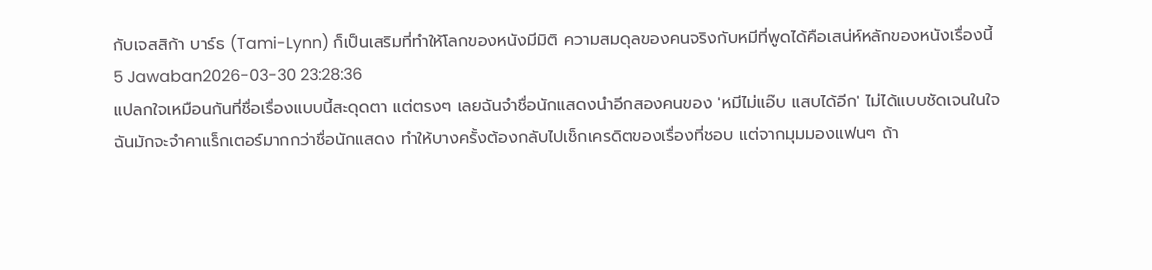กับเจสสิก้า บาร์ธ (Tami-Lynn) ก็เป็นเสริมที่ทำให้โลกของหนังมีมิติ ความสมดุลของคนจริงกับหมีที่พูดได้คือเสน่ห์หลักของหนังเรื่องนี้
5 Jawaban2026-03-30 23:28:36
แปลกใจเหมือนกันที่ชื่อเรื่องแบบนี้สะดุดตา แต่ตรงๆ เลยฉันจำชื่อนักแสดงนำอีกสองคนของ 'หมีไม่แอ๊บ แสบได้อีก' ไม่ได้แบบชัดเจนในใจ
ฉันมักจะจำคาแร็กเตอร์มากกว่าชื่อนักแสดง ทำให้บางครั้งต้องกลับไปเช็กเครดิตของเรื่องที่ชอบ แต่จากมุมมองแฟนๆ ถ้า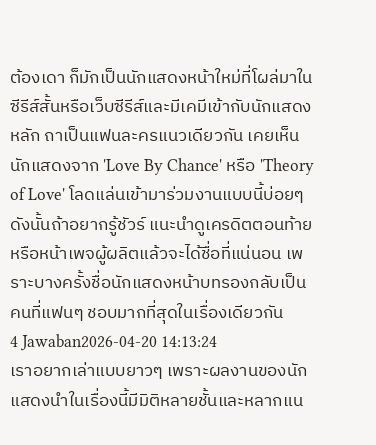ต้องเดา ก็มักเป็นนักแสดงหน้าใหม่ที่โผล่มาในซีรีส์สั้นหรือเว็บซีรีส์และมีเคมีเข้ากับนักแสดงหลัก ถาเป็นแฟนละครแนวเดียวกัน เคยเห็นนักแสดงจาก 'Love By Chance' หรือ 'Theory of Love' โลดแล่นเข้ามาร่วมงานแบบนี้บ่อยๆ ดังนั้นถ้าอยากรู้ชัวร์ แนะนำดูเครดิตตอนท้ายหรือหน้าเพจผู้ผลิตแล้วจะได้ชื่อที่แน่นอน เพราะบางครั้งชื่อนักแสดงหน้าบทรองกลับเป็นคนที่แฟนๆ ชอบมากที่สุดในเรื่องเดียวกัน
4 Jawaban2026-04-20 14:13:24
เราอยากเล่าแบบยาวๆ เพราะผลงานของนักแสดงนำในเรื่องนี้มีมิติหลายชั้นและหลากแน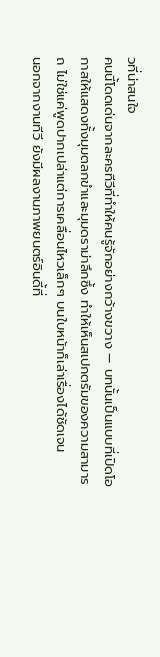วที่น่าสนใจ
คนนี้โดดเด่นจากละครทีวีที่ทำให้คนรู้จักอย่างกว้างขวาง — บทนั้นเป็นแบบที่เปิดโอกาสให้แสดงทั้งมุมตลกขำและมุมดราม่าลึกซึ้ง ทำให้เห็นสเปกตรัมของความสามารถ ไม่ใช่แค่พูดปากเปล่าแต่การเคลื่อนไหวเล็กๆ บนใบหน้าก็เล่าเรื่องได้ชัดเจน
นอกจากงานทีวี ยังมีผลงานภาพยนตร์อินดี้ที่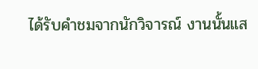ได้รับคำชมจากนักวิจารณ์ งานนั้นแส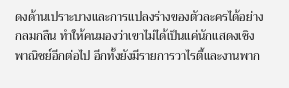ดงด้านเปราะบางและการแปลงร่างของตัวละครได้อย่างกลมกลืน ทำให้คนมองว่าเขาไม่ได้เป็นแค่นักแสดงเชิงพาณิชย์อีกต่อไป อีกทั้งยังมีรายการวาไรตี้และงานพาก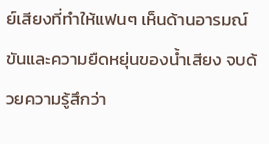ย์เสียงที่ทำให้แฟนๆ เห็นด้านอารมณ์ขันและความยืดหยุ่นของน้ำเสียง จบด้วยความรู้สึกว่า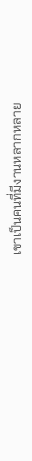เขาเป็นคนที่มีงานหลากหลาย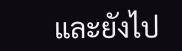และยังไป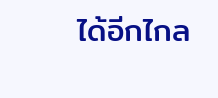ได้อีกไกล